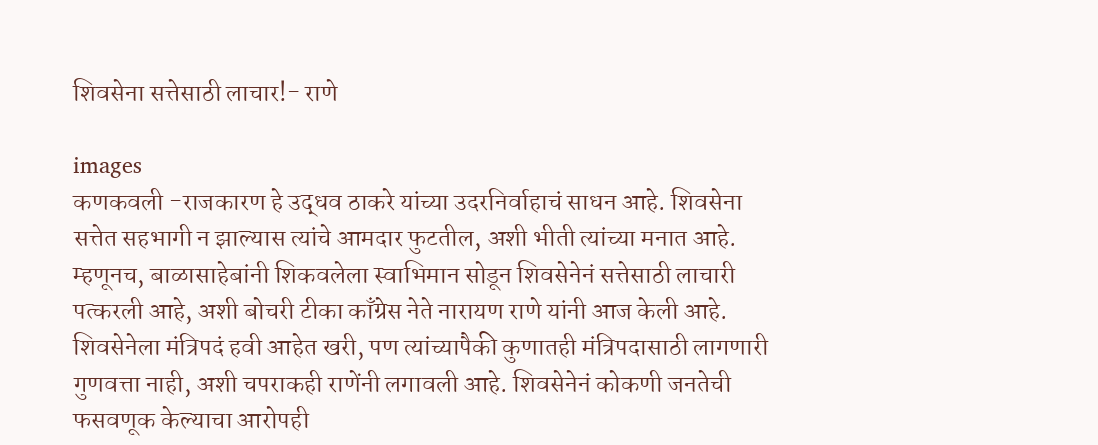शिवसेना सत्तेसाठी लाचार!- राणे

images
कणकवली -राजकारण हे उद्धव ठाकरे यांच्या उदरनिर्वाहाचं साधन आहे. शिवसेना सत्तेत सहभागी न झाल्यास त्यांचे आमदार फुटतील, अशी भीती त्यांच्या मनात आहे. म्हणूनच, बाळासाहेबांनी शिकवलेला स्वाभिमान सोडून शिवसेनेनं सत्तेसाठी लाचारी पत्करली आहे, अशी बोचरी टीका काँग्रेस नेते नारायण राणे यांनी आज केली आहे.
शिवसेनेला मंत्रिपदं हवी आहेत खरी, पण त्यांच्यापैकी कुणातही मंत्रिपदासाठी लागणारी गुणवत्ता नाही, अशी चपराकही राणेंनी लगावली आहे. शिवसेनेनं कोकणी जनतेची फसवणूक केल्याचा आरोपही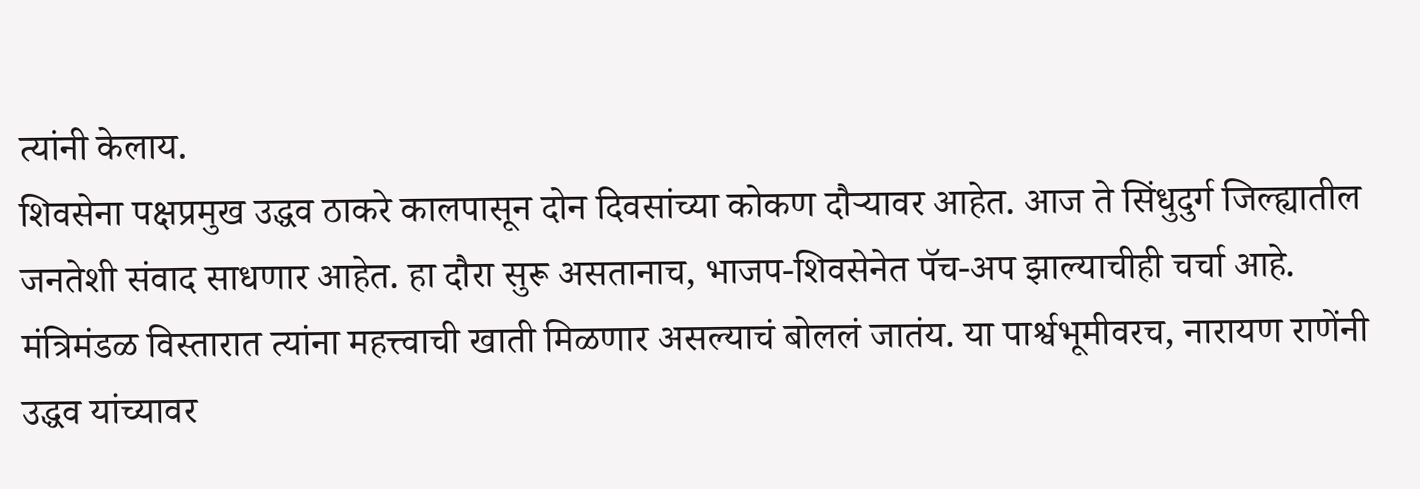त्यांनी केलाय.
शिवसेना पक्षप्रमुख उद्धव ठाकरे कालपासून दोन दिवसांच्या कोकण दौऱ्यावर आहेत. आज ते सिंधुदुर्ग जिल्ह्यातील जनतेशी संवाद साधणार आहेत. हा दौरा सुरू असतानाच, भाजप-शिवसेनेत पॅच-अप झाल्याचीही चर्चा आहे. मंत्रिमंडळ विस्तारात त्यांना महत्त्वाची खाती मिळणार असल्याचं बोललं जातंय. या पार्श्वभूमीवरच, नारायण राणेंनी उद्धव यांच्यावर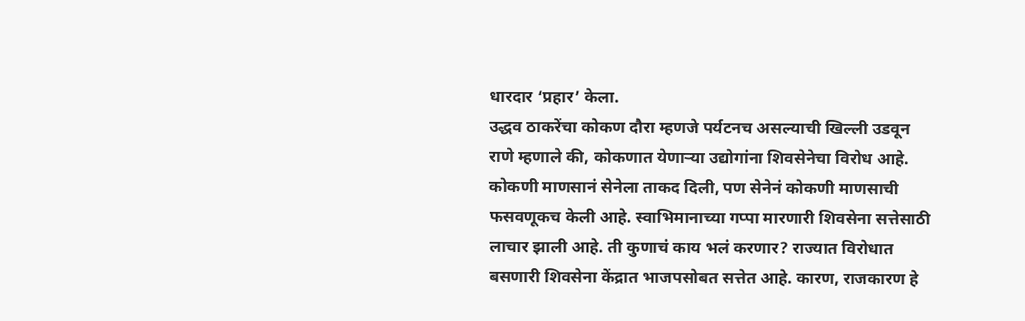धारदार ‘प्रहार’ केला.
उद्धव ठाकरेंचा कोकण दौरा म्हणजे पर्यटनच असल्याची खिल्ली उडवून राणे म्हणाले की, कोकणात येणाऱ्या उद्योगांना शिवसेनेचा विरोध आहे. कोकणी माणसानं सेनेला ताकद दिली, पण सेनेनं कोकणी माणसाची फसवणूकच केली आहे. स्वाभिमानाच्या गप्पा मारणारी शिवसेना सत्तेसाठी लाचार झाली आहे. ती कुणाचं काय भलं करणार? राज्यात विरोधात बसणारी शिवसेना केंद्रात भाजपसोबत सत्तेत आहे. कारण, राजकारण हे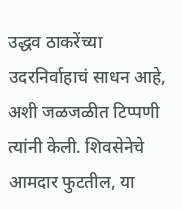उद्धव ठाकरेंच्या उदरनिर्वाहाचं साधन आहे, अशी जळजळीत टिप्पणी त्यांनी केली. शिवसेनेचे आमदार फुटतील, या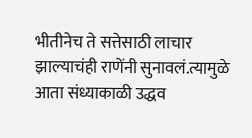भीतीनेच ते सत्तेसाठी लाचार झाल्याचंही राणेंनी सुनावलं.त्यामुळे आता संध्याकाळी उद्धव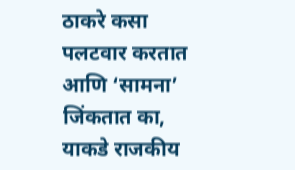ठाकरे कसा पलटवार करतात आणि ‘सामना’ जिंकतात का, याकडे राजकीय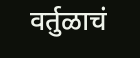वर्तुळाचं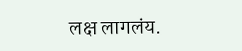लक्ष लागलंय.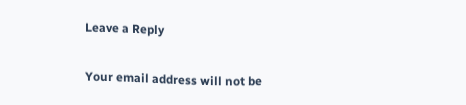Leave a Reply

Your email address will not be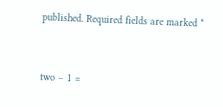published. Required fields are marked *


two − 1 =